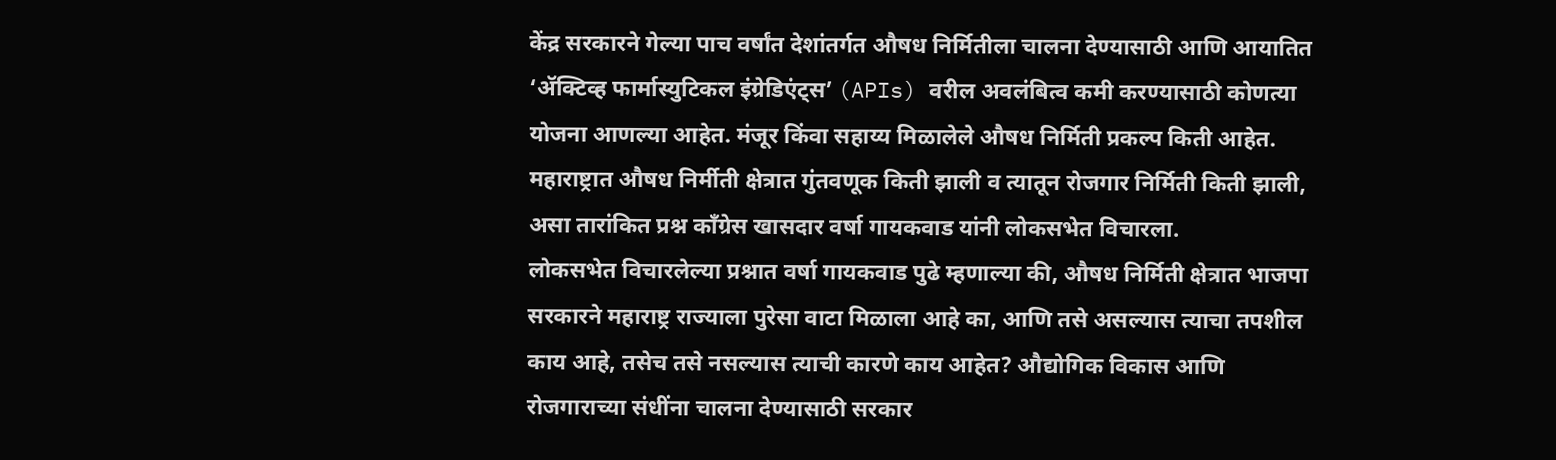केंद्र सरकारने गेल्या पाच वर्षांत देशांतर्गत औषध निर्मितीला चालना देण्यासाठी आणि आयातित ‘ॲक्टिव्ह फार्मास्युटिकल इंग्रेडिएंट्स’ (APIs) वरील अवलंबित्व कमी करण्यासाठी कोणत्या योजना आणल्या आहेत. मंजूर किंवा सहाय्य मिळालेले औषध निर्मिती प्रकल्प किती आहेत. महाराष्ट्रात औषध निर्मीती क्षेत्रात गुंतवणूक किती झाली व त्यातून रोजगार निर्मिती किती झाली, असा तारांकित प्रश्न काँग्रेस खासदार वर्षा गायकवाड यांनी लोकसभेत विचारला.
लोकसभेत विचारलेल्या प्रश्नात वर्षा गायकवाड पुढे म्हणाल्या की, औषध निर्मिती क्षेत्रात भाजपा सरकारने महाराष्ट्र राज्याला पुरेसा वाटा मिळाला आहे का, आणि तसे असल्यास त्याचा तपशील काय आहे, तसेच तसे नसल्यास त्याची कारणे काय आहेत? औद्योगिक विकास आणि रोजगाराच्या संधींना चालना देण्यासाठी सरकार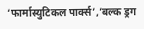‘फार्मास्युटिकल पार्क्स’,’बल्क ड्रग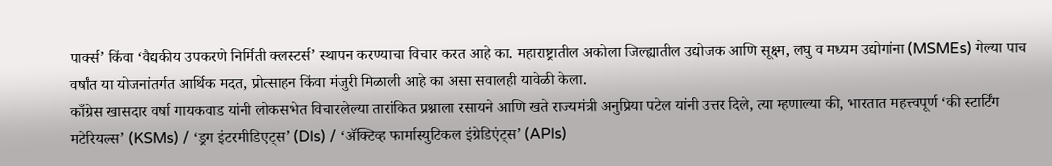पार्क्स’ किंवा ‘वैद्यकीय उपकरणे निर्मिती क्लस्टर्स’ स्थापन करण्याचा विचार करत आहे का. महाराष्ट्रातील अकोला जिल्ह्यातील उद्योजक आणि सूक्ष्म, लघु व मध्यम उद्योगांना (MSMEs) गेल्या पाच वर्षांत या योजनांतर्गत आर्थिक मदत, प्रोत्साहन किंवा मंजुरी मिळाली आहे का असा सवालही यावेळी केला.
काँग्रेस खासदार वर्षा गायकवाड यांनी लोकसभेत विचारलेल्या तारांकित प्रश्नाला रसायने आणि खते राज्यमंत्री अनुप्रिया पटेल यांनी उत्तर दिले, त्या म्हणाल्या की, भारतात महत्त्वपूर्ण ‘की स्टार्टिंग मटेरियल्स’ (KSMs) / ‘ड्रग इंटरमीडिएट्स’ (DIs) / ‘ॲक्टिव्ह फार्मास्युटिकल इंग्रेडिएंट्स’ (APIs)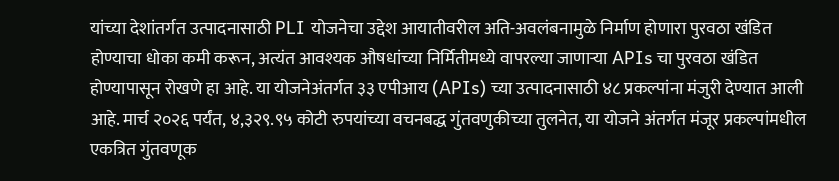यांच्या देशांतर्गत उत्पादनासाठी PLI योजनेचा उद्देश आयातीवरील अति-अवलंबनामुळे निर्माण होणारा पुरवठा खंडित होण्याचा धोका कमी करून, अत्यंत आवश्यक औषधांच्या निर्मितीमध्ये वापरल्या जाणाऱ्या APIs चा पुरवठा खंडित होण्यापासून रोखणे हा आहे. या योजनेअंतर्गत ३३ एपीआय (APIs) च्या उत्पादनासाठी ४८ प्रकल्पांना मंजुरी देण्यात आली आहे. मार्च २०२६ पर्यंत, ४,३२९.९५ कोटी रुपयांच्या वचनबद्ध गुंतवणुकीच्या तुलनेत, या योजने अंतर्गत मंजूर प्रकल्पांमधील एकत्रित गुंतवणूक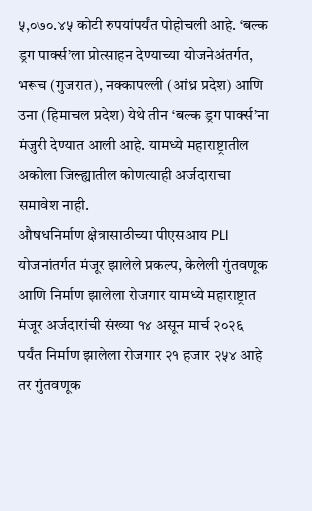५,०७०.४५ कोटी रुपयांपर्यंत पोहोचली आहे. ‘बल्क ड्रग पार्क्स’ला प्रोत्साहन देण्याच्या योजनेअंतर्गत, भरूच (गुजरात), नक्कापल्ली (आंध्र प्रदेश) आणि उना (हिमाचल प्रदेश) येथे तीन ‘बल्क ड्रग पार्क्स’ना मंजुरी देण्यात आली आहे. यामध्ये महाराष्ट्रातील अकोला जिल्ह्यातील कोणत्याही अर्जदाराचा समावेश नाही.
औषधनिर्माण क्षेत्रासाठीच्या पीएसआय PLI योजनांतर्गत मंजूर झालेले प्रकल्प, केलेली गुंतवणूक आणि निर्माण झालेला रोजगार यामध्ये महाराष्ट्रात मंजूर अर्जदारांची संख्या १४ असून मार्च २०२६ पर्यंत निर्माण झालेला रोजगार २१ हजार २५४ आहे तर गुंतवणूक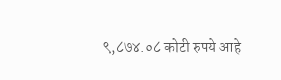९,८७४.०८ कोटी रुपये आहे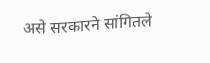असे सरकारने सांगितले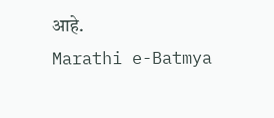आहे.
Marathi e-Batmya